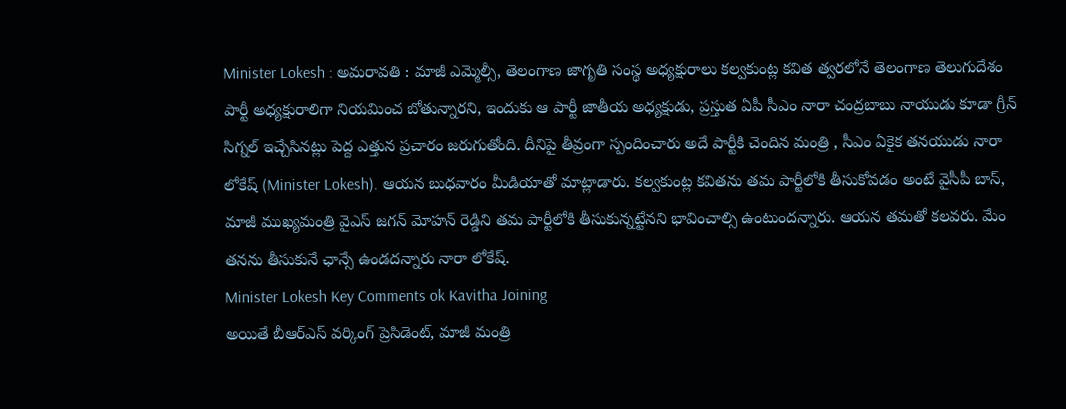Minister Lokesh : అమరావతి : మాజీ ఎమ్మెల్సీ, తెలంగాణ జాగృతి సంస్థ అధ్యక్షురాలు కల్వకుంట్ల కవిత త్వరలోనే తెలంగాణ తెలుగుదేశం పార్టీ అధ్యక్షురాలిగా నియమించ బోతున్నారని, ఇందుకు ఆ పార్టీ జాతీయ అధ్యక్షుడు, ప్రస్తుత ఏపీ సీఎం నారా చంద్రబాబు నాయుడు కూడా గ్రీన్ సిగ్నల్ ఇచ్చేసినట్లు పెద్ద ఎత్తున ప్రచారం జరుగుతోంది. దీనిపై తీవ్రంగా స్పందించారు అదే పార్టీకి చెందిన మంత్రి , సీఎం ఏకైక తనయుడు నారా లోకేష్ (Minister Lokesh). ఆయన బుధవారం మీడియాతో మాట్లాడారు. కల్వకుంట్ల కవితను తమ పార్టీలోకి తీసుకోవడం అంటే వైసీపీ బాస్, మాజీ ముఖ్యమంత్రి వైఎస్ జగన్ మోహన్ రెడ్డిని తమ పార్టీలోకి తీసుకున్నట్టేనని భావించాల్సి ఉంటుందన్నారు. ఆయన తమతో కలవరు. మేం తనను తీసుకునే ఛాన్సే ఉండదన్నారు నారా లోకేష్.
Minister Lokesh Key Comments ok Kavitha Joining
అయితే బీఆర్ఎస్ వర్కింగ్ ప్రెసిడెంట్, మాజీ మంత్రి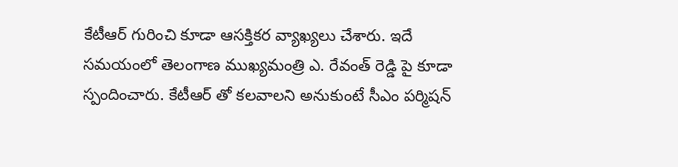కేటీఆర్ గురించి కూడా ఆసక్తికర వ్యాఖ్యలు చేశారు. ఇదే సమయంలో తెలంగాణ ముఖ్యమంత్రి ఎ. రేవంత్ రెడ్డి పై కూడా స్పందించారు. కేటీఆర్ తో కలవాలని అనుకుంటే సీఎం పర్మిషన్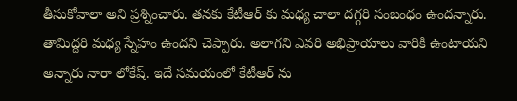తీసుకోవాలా అని ప్రశ్నించారు. తనకు కేటీఆర్ కు మధ్య చాలా దగ్గరి సంబంధం ఉందన్నారు. తామిద్దరి మధ్య స్నేహం ఉందని చెప్పారు. అలాగని ఎవరి అభిప్రాయాలు వారికి ఉంటాయని అన్నారు నారా లోకేష్. ఇదే సమయంలో కేటీఆర్ ను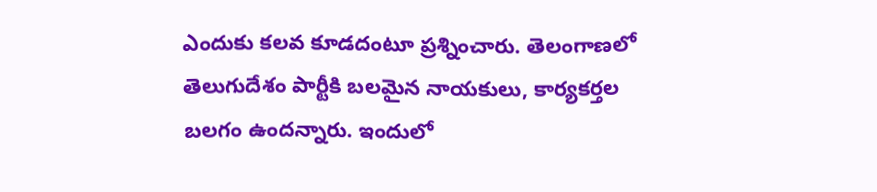ఎందుకు కలవ కూడదంటూ ప్రశ్నించారు. తెలంగాణలో తెలుగుదేశం పార్టీకి బలమైన నాయకులు, కార్యకర్తల బలగం ఉందన్నారు. ఇందులో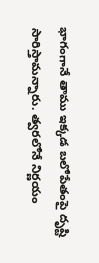భాగంగానే తాము ఇక్కడ బలోపేతంపై దృష్టి సారిస్తామన్నారు. త్వరలోనే నిర్ణయం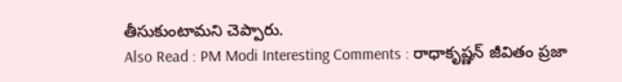తీసుకుంటామని చెప్పారు.
Also Read : PM Modi Interesting Comments : రాధాకృష్ణన్ జీవితం ప్రజా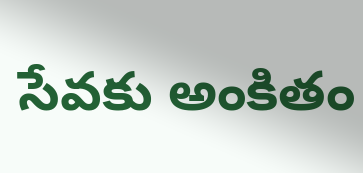సేవకు అంకితం